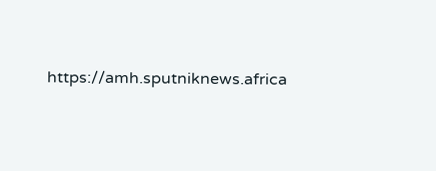https://amh.sputniknews.africa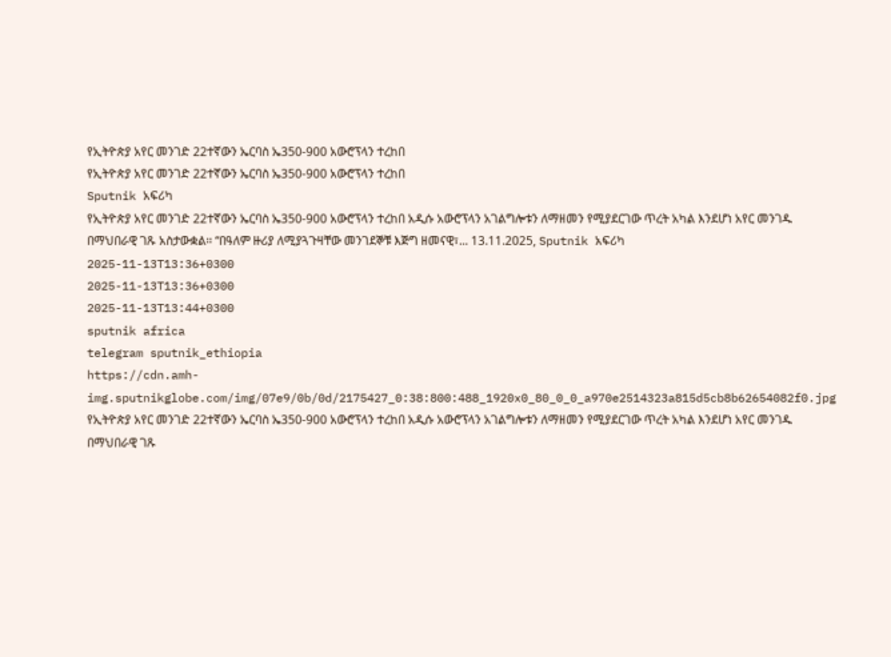የኢትዮጵያ አየር መንገድ 22ተኛውን ኤርባስ ኤ350-900 አውሮፕላን ተረከበ
የኢትዮጵያ አየር መንገድ 22ተኛውን ኤርባስ ኤ350-900 አውሮፕላን ተረከበ
Sputnik አፍሪካ
የኢትዮጵያ አየር መንገድ 22ተኛውን ኤርባስ ኤ350-900 አውሮፕላን ተረከበ አዲሱ አውሮፕላን አገልግሎቱን ለማዘመን የሚያደርገው ጥረት አካል እንደሆነ አየር መንገዱ በማህበራዊ ገጹ አስታውቋል፡፡ “በዓለም ዙሪያ ለሚያጓጉዛቸው መንገደኞቹ እጅግ ዘመናዊ፣... 13.11.2025, Sputnik አፍሪካ
2025-11-13T13:36+0300
2025-11-13T13:36+0300
2025-11-13T13:44+0300
sputnik africa
telegram sputnik_ethiopia
https://cdn.amh-img.sputnikglobe.com/img/07e9/0b/0d/2175427_0:38:800:488_1920x0_80_0_0_a970e2514323a815d5cb8b62654082f0.jpg
የኢትዮጵያ አየር መንገድ 22ተኛውን ኤርባስ ኤ350-900 አውሮፕላን ተረከበ አዲሱ አውሮፕላን አገልግሎቱን ለማዘመን የሚያደርገው ጥረት አካል እንደሆነ አየር መንገዱ በማህበራዊ ገጹ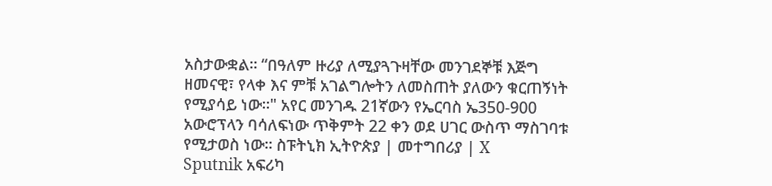አስታውቋል፡፡ “በዓለም ዙሪያ ለሚያጓጉዛቸው መንገደኞቹ እጅግ ዘመናዊ፣ የላቀ እና ምቹ አገልግሎትን ለመስጠት ያለውን ቁርጠኝነት የሚያሳይ ነው፡፡" አየር መንገዱ 21ኛውን የኤርባስ ኤ350-900 አውሮፕላን ባሳለፍነው ጥቅምት 22 ቀን ወደ ሀገር ውስጥ ማስገባቱ የሚታወስ ነው፡፡ ስፑትኒክ ኢትዮጵያ | መተግበሪያ | X
Sputnik አፍሪካ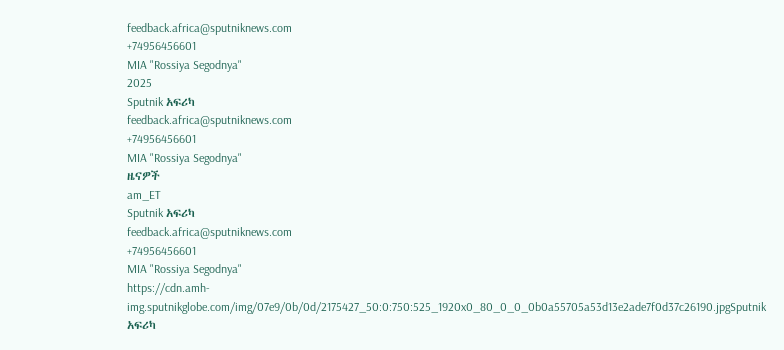feedback.africa@sputniknews.com
+74956456601
MIA "Rossiya Segodnya"
2025
Sputnik አፍሪካ
feedback.africa@sputniknews.com
+74956456601
MIA "Rossiya Segodnya"
ዜናዎች
am_ET
Sputnik አፍሪካ
feedback.africa@sputniknews.com
+74956456601
MIA "Rossiya Segodnya"
https://cdn.amh-img.sputnikglobe.com/img/07e9/0b/0d/2175427_50:0:750:525_1920x0_80_0_0_0b0a55705a53d13e2ade7f0d37c26190.jpgSputnik አፍሪካ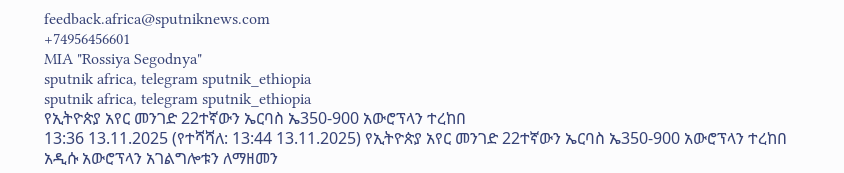feedback.africa@sputniknews.com
+74956456601
MIA "Rossiya Segodnya"
sputnik africa, telegram sputnik_ethiopia
sputnik africa, telegram sputnik_ethiopia
የኢትዮጵያ አየር መንገድ 22ተኛውን ኤርባስ ኤ350-900 አውሮፕላን ተረከበ
13:36 13.11.2025 (የተሻሻለ: 13:44 13.11.2025) የኢትዮጵያ አየር መንገድ 22ተኛውን ኤርባስ ኤ350-900 አውሮፕላን ተረከበ
አዲሱ አውሮፕላን አገልግሎቱን ለማዘመን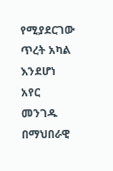የሚያደርገው ጥረት አካል እንደሆነ አየር መንገዱ በማህበራዊ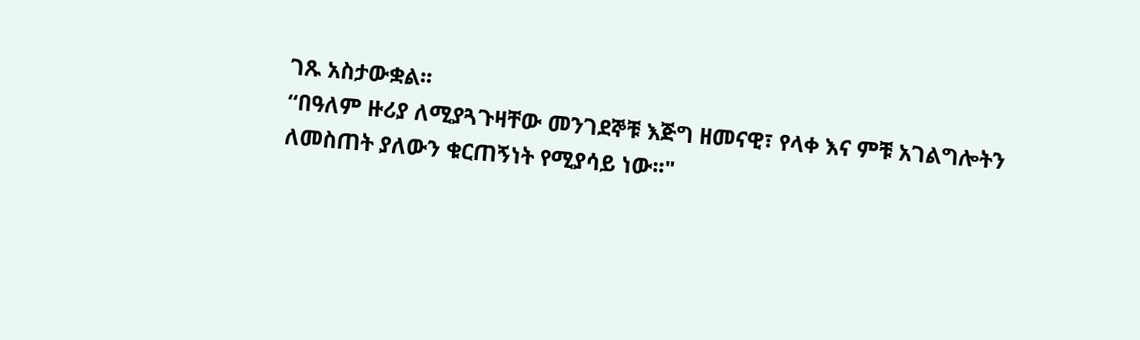ገጹ አስታውቋል፡፡
“በዓለም ዙሪያ ለሚያጓጉዛቸው መንገደኞቹ እጅግ ዘመናዊ፣ የላቀ እና ምቹ አገልግሎትን ለመስጠት ያለውን ቁርጠኝነት የሚያሳይ ነው፡፡"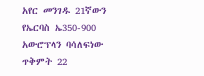አየር መንገዱ 21ኛውን የኤርባስ ኤ350-900 አውሮፕላን ባሳለፍነው ጥቅምት 22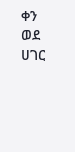ቀን ወደ ሀገር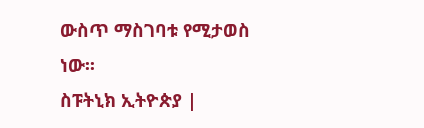ውስጥ ማስገባቱ የሚታወስ ነው፡፡
ስፑትኒክ ኢትዮጵያ |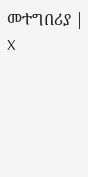መተግበሪያ | X